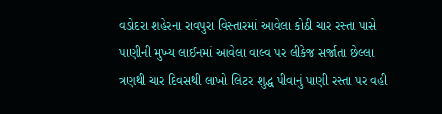વડોદરા શહેરના રાવપુરા વિસ્તારમાં આવેલા કોઠી ચાર રસ્તા પાસે પાણીની મુખ્ય લાઈનમાં આવેલા વાલ્વ પર લીકેજ સર્જાતા છેલ્લા ત્રણથી ચાર દિવસથી લાખો લિટર શુદ્ધ પીવાનું પાણી રસ્તા પર વહી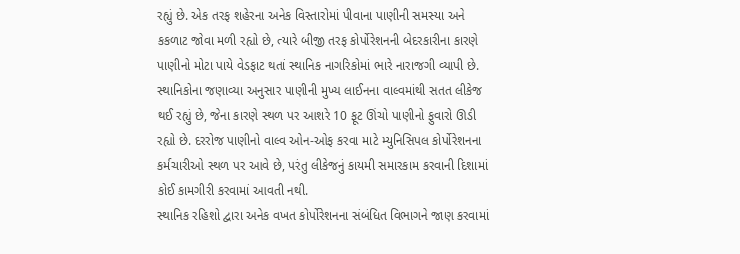રહ્યું છે. એક તરફ શહેરના અનેક વિસ્તારોમાં પીવાના પાણીની સમસ્યા અને કકળાટ જોવા મળી રહ્યો છે, ત્યારે બીજી તરફ કોર્પોરેશનની બેદરકારીના કારણે પાણીનો મોટા પાયે વેડફાટ થતાં સ્થાનિક નાગરિકોમાં ભારે નારાજગી વ્યાપી છે.
સ્થાનિકોના જણાવ્યા અનુસાર પાણીની મુખ્ય લાઈનના વાલ્વમાંથી સતત લીકેજ થઈ રહ્યું છે, જેના કારણે સ્થળ પર આશરે 10 ફૂટ ઊંચો પાણીનો ફુવારો ઊડી રહ્યો છે. દરરોજ પાણીનો વાલ્વ ઓન-ઓફ કરવા માટે મ્યુનિસિપલ કોર્પોરેશનના કર્મચારીઓ સ્થળ પર આવે છે, પરંતુ લીકેજનું કાયમી સમારકામ કરવાની દિશામાં કોઈ કામગીરી કરવામાં આવતી નથી.
સ્થાનિક રહિશો દ્વારા અનેક વખત કોર્પોરેશનના સંબંધિત વિભાગને જાણ કરવામાં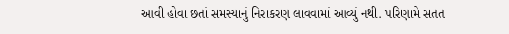આવી હોવા છતાં સમસ્યાનું નિરાકરણ લાવવામાં આવ્યું નથી. પરિણામે સતત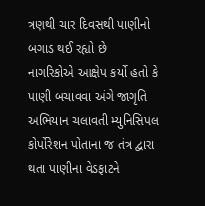ત્રણથી ચાર દિવસથી પાણીનો બગાડ થઈ રહ્યો છે
નાગરિકોએ આક્ષેપ કર્યો હતો કે પાણી બચાવવા અંગે જાગૃતિ અભિયાન ચલાવતી મ્યુનિસિપલ કોર્પોરેશન પોતાના જ તંત્ર દ્વારા થતા પાણીના વેડફાટને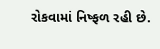રોકવામાં નિષ્ફળ રહી છે.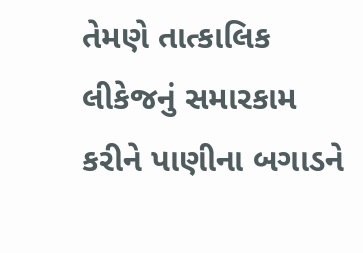તેમણે તાત્કાલિક લીકેજનું સમારકામ કરીને પાણીના બગાડને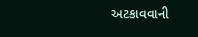અટકાવવાની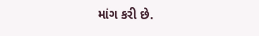માંગ કરી છે.